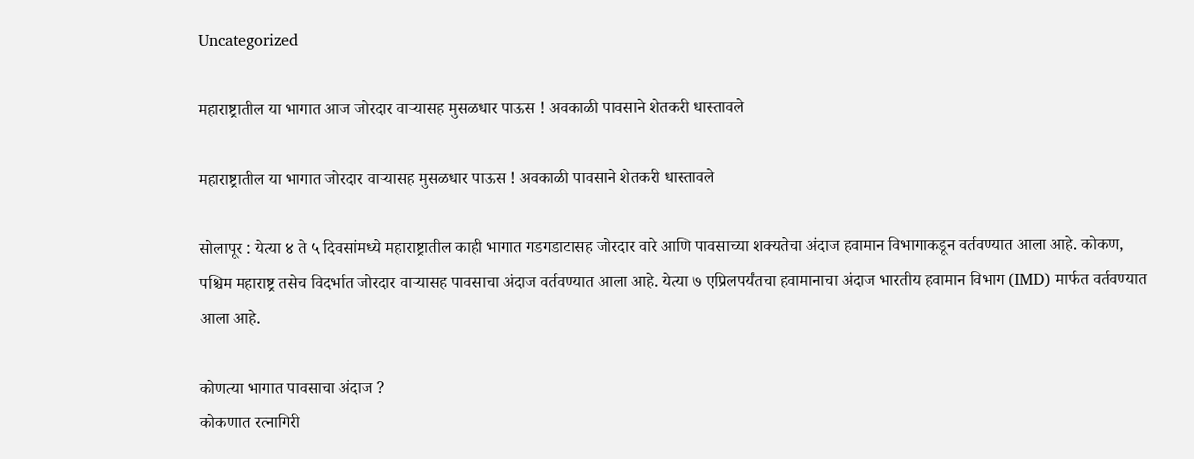Uncategorized

महाराष्ट्रातील या भागात आज जोरदार वाऱ्यासह मुसळधार पाऊस ! अवकाळी पावसाने शेतकरी धास्तावले

महाराष्ट्रातील या भागात जोरदार वाऱ्यासह मुसळधार पाऊस ! अवकाळी पावसाने शेतकरी धास्तावले

सोलापूर : येत्या ४ ते ५ दिवसांमध्ये महाराष्ट्रातील काही भागात गडगडाटासह जोरदार वारे आणि पावसाच्या शक्यतेचा अंदाज हवामान विभागाकडून वर्तवण्यात आला आहे. कोकण, पश्चिम महाराष्ट्र तसेच विदर्भात जोरदार वाऱ्यासह पावसाचा अंदाज वर्तवण्यात आला आहे. येत्या ७ एप्रिलपर्यंतचा हवामानाचा अंदाज भारतीय हवामान विभाग (IMD) मार्फत वर्तवण्यात आला आहे.

कोणत्या भागात पावसाचा अंदाज ?
कोकणात रत्नागिरी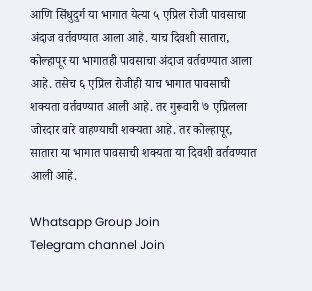आणि सिंधुदुर्ग या भागात येत्या ५ एप्रिल रोजी पावसाचा अंदाज वर्तवण्यात आला आहे. याच दिवशी सातारा, कोल्हापूर या भागातही पावसाचा अंदाज वर्तवण्यात आला आहे. तसेच ६ एप्रिल रोजीही याच भागात पावसाची शक्यता वर्तवण्यात आली आहे. तर गुरूवारी ७ एप्रिलला जोरदार वारे वाहण्याची शक्यता आहे. तर कोल्हापूर, सातारा या भागात पावसाची शक्यता या दिवशी वर्तवण्यात आली आहे.

Whatsapp Group Join
Telegram channel Join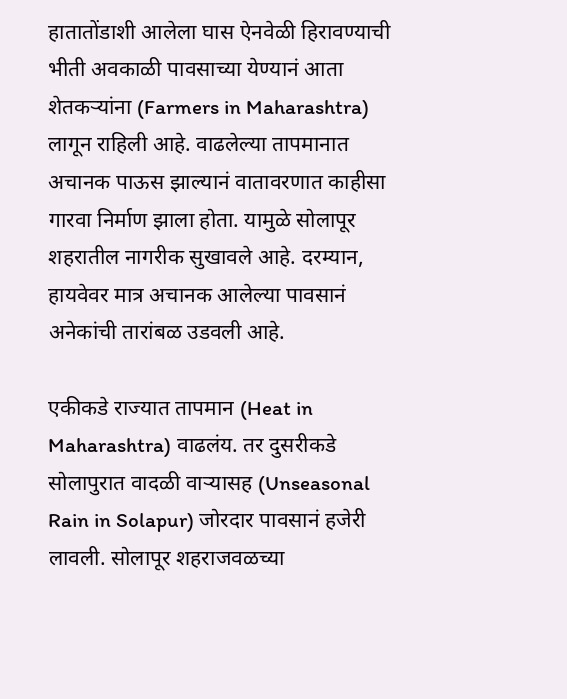हातातोंडाशी आलेला घास ऐनवेळी हिरावण्याची भीती अवकाळी पावसाच्या येण्यानं आता शेतकऱ्यांना (Farmers in Maharashtra) लागून राहिली आहे. वाढलेल्या तापमानात अचानक पाऊस झाल्यानं वातावरणात काहीसा गारवा निर्माण झाला होता. यामुळे सोलापूर शहरातील नागरीक सुखावले आहे. दरम्यान, हायवेवर मात्र अचानक आलेल्या पावसानं अनेकांची तारांबळ उडवली आहे.

एकीकडे राज्यात तापमान (Heat in Maharashtra) वाढलंय. तर दुसरीकडे सोलापुरात वादळी वाऱ्यासह (Unseasonal Rain in Solapur) जोरदार पावसानं हजेरी लावली. सोलापूर शहराजवळच्या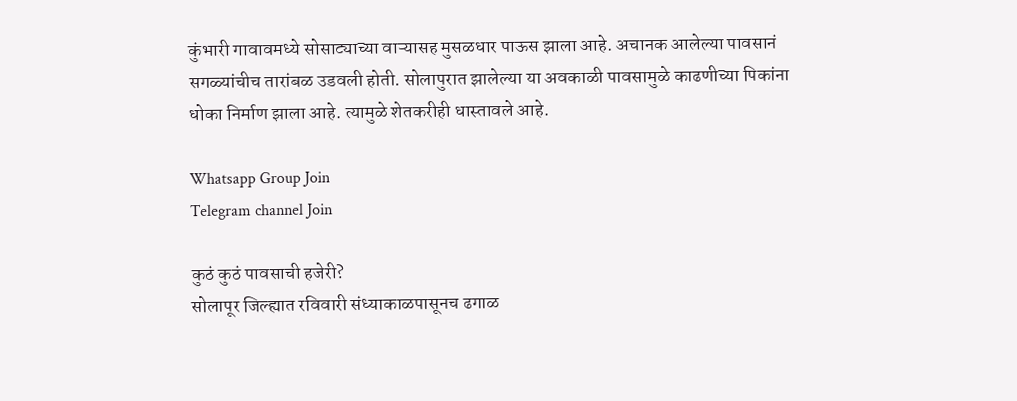कुंभारी गावावमध्ये सोसाट्याच्या वाऱ्यासह मुसळधार पाऊस झाला आहे. अचानक आलेल्या पावसानं सगळ्यांचीच तारांबळ उडवली होती. सोलापुरात झालेल्या या अवकाळी पावसामुळे काढणीच्या पिकांना धोका निर्माण झाला आहे. त्यामुळे शेतकरीही धास्तावले आहे.

Whatsapp Group Join
Telegram channel Join

कुठं कुठं पावसाची हजेरी?
सोलापूर जिल्ह्यात रविवारी संध्याकाळपासूनच ढगाळ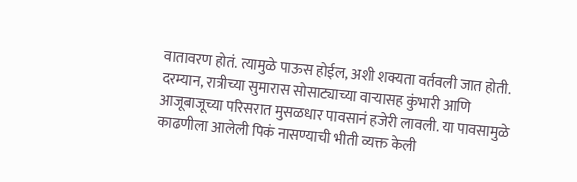वातावरण होतं. त्यामुळे पाऊस होईल, अशी शक्यता वर्तवली जात होती. दरम्यान, रात्रीच्या सुमारास सोसाट्याच्या वाऱ्यासह कुंभारी आणि आजूबाजूच्या परिसरात मुसळधार पावसानं हजेरी लावली. या पावसामुळे काढणीला आलेली पिकं नासण्याची भीती व्यक्त केली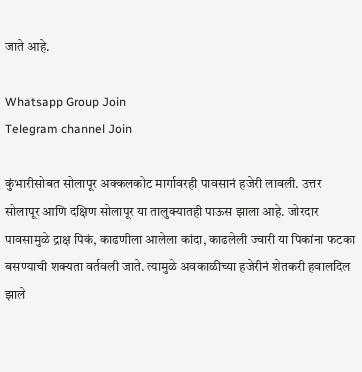जाते आहे.

Whatsapp Group Join
Telegram channel Join

कुंभारीसोबत सोलापूर अक्कलकोट मार्गावरही पावसानं हजेरी लावली. उत्तर सोलापूर आणि दक्षिण सोलापूर या तालुक्यातही पाऊस झाला आहे. जोरदार पावसामुळे द्राक्ष पिकं, काढणीला आलेला कांदा, काढलेली ज्वारी या पिकांना फटका बसण्याची शक्यता वर्तवली जाते. त्यामुळे अवकाळीच्या हजेरीनं शेतकरी हवालदिल झाले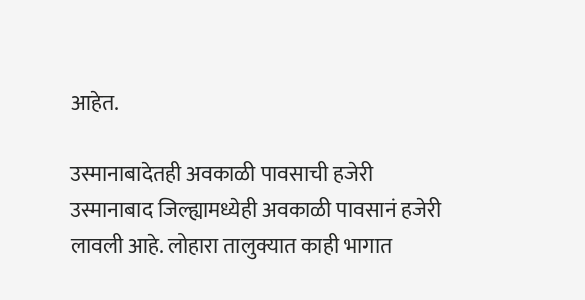आहेत.

उस्मानाबादेतही अवकाळी पावसाची हजेरी
उस्मानाबाद जिल्ह्यामध्येही अवकाळी पावसानं हजेरी लावली आहे. लोहारा तालुक्यात काही भागात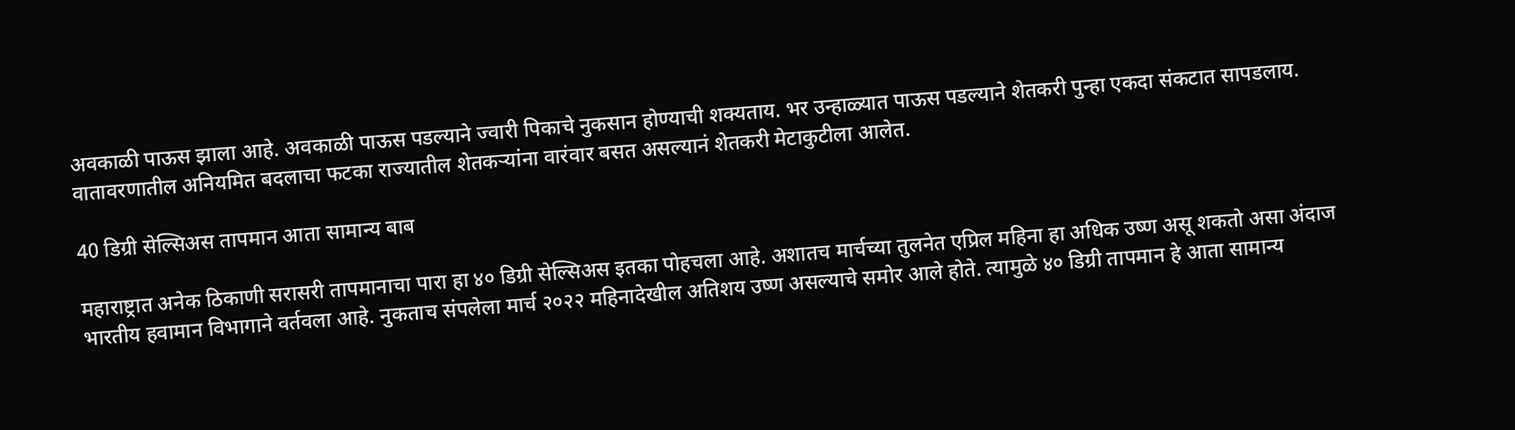अवकाळी पाऊस झाला आहे. अवकाळी पाऊस पडल्याने ज्वारी पिकाचे नुकसान होण्याची शक्यताय. भर उन्हाळ्यात पाऊस पडल्याने शेतकरी पुन्हा एकदा संकटात सापडलाय. वातावरणातील अनियमित बदलाचा फटका राज्यातील शेतकऱ्यांना वारंवार बसत असल्यानं शेतकरी मेटाकुटीला आलेत.

40 डिग्री सेल्सिअस तापमान आता सामान्य बाब

महाराष्ट्रात अनेक ठिकाणी सरासरी तापमानाचा पारा हा ४० डिग्री सेल्सिअस इतका पोहचला आहे. अशातच मार्चच्या तुलनेत एप्रिल महिना हा अधिक उष्ण असू शकतो असा अंदाज भारतीय हवामान विभागाने वर्तवला आहे. नुकताच संपलेला मार्च २०२२ महिनादेखील अतिशय उष्ण असल्याचे समोर आले होते. त्यामुळे ४० डिग्री तापमान हे आता सामान्य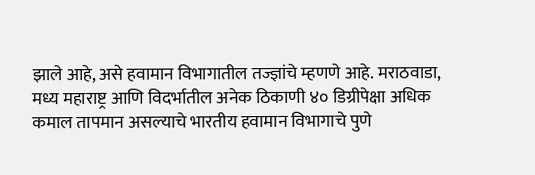झाले आहे, असे हवामान विभागातील तज्ज्ञांचे म्हणणे आहे. मराठवाडा, मध्य महाराष्ट्र आणि विदर्भातील अनेक ठिकाणी ४० डिग्रीपेक्षा अधिक कमाल तापमान असल्याचे भारतीय हवामान विभागाचे पुणे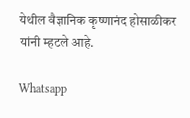येथील वैज्ञानिक कृष्णानंद होसाळीकर यांनी म्हटले आहे.

Whatsapp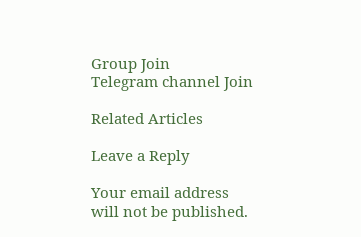Group Join
Telegram channel Join

Related Articles

Leave a Reply

Your email address will not be published.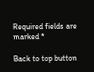Required fields are marked *

Back to top button